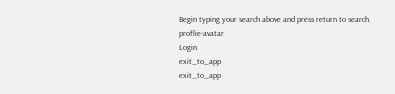Begin typing your search above and press return to search.
proflie-avatar
Login
exit_to_app
exit_to_app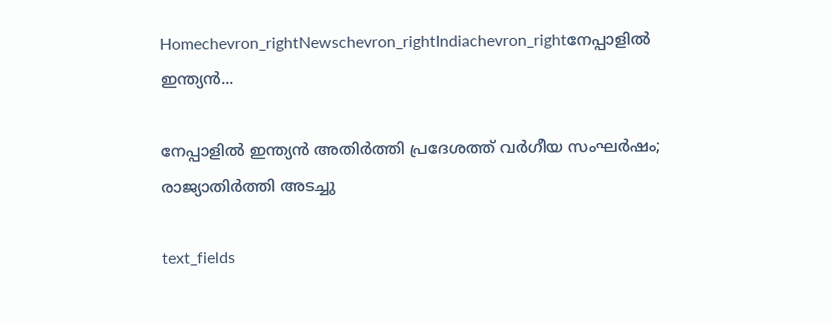Homechevron_rightNewschevron_rightIndiachevron_rightനേപ്പാളിൽ ഇന്ത്യൻ...

നേപ്പാളിൽ ഇന്ത്യൻ അതിർത്തി പ്രദേശത്ത് വർഗീയ സംഘർഷം; രാജ്യാതിർത്തി അടച്ചു

text_fields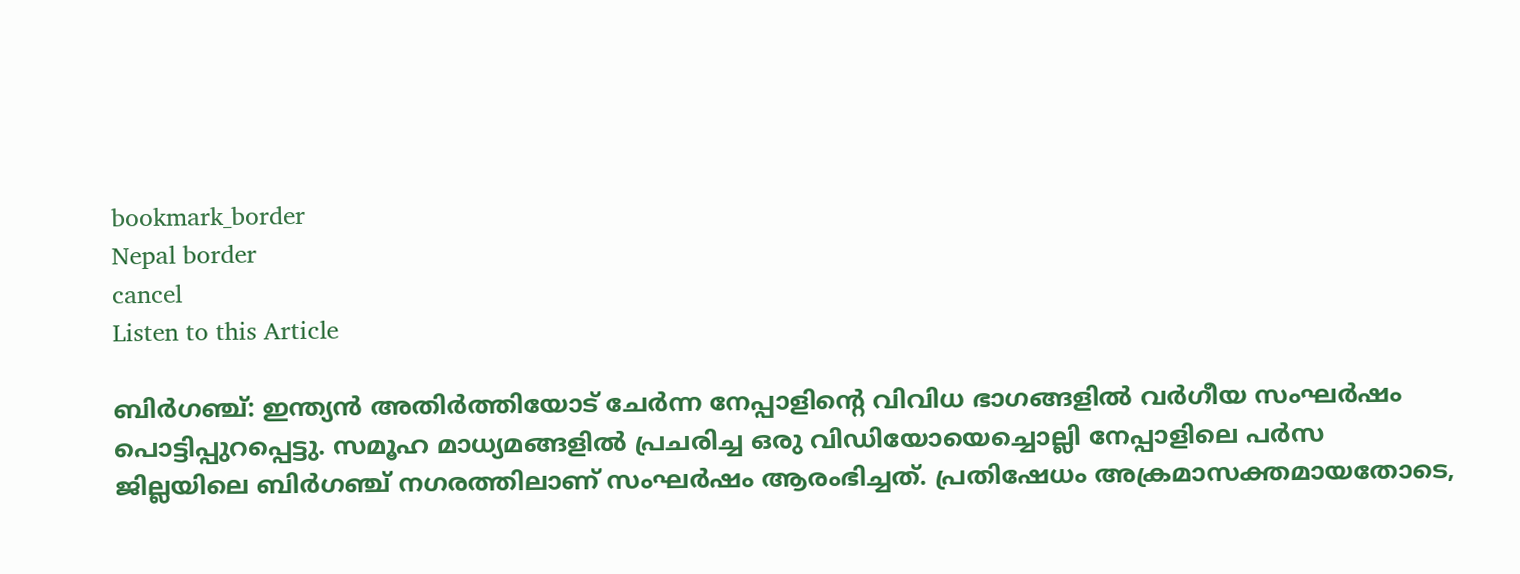bookmark_border
Nepal border
cancel
Listen to this Article

ബിർഗഞ്ച്: ഇന്ത്യൻ അതിർത്തിയോട് ചേർന്ന നേപ്പാളിന്റെ വിവിധ ഭാഗങ്ങളിൽ വർഗീയ സംഘർഷം പൊട്ടിപ്പുറപ്പെട്ടു. സമൂഹ മാധ‍്യമങ്ങളിൽ പ്രചരിച്ച ഒരു വിഡിയോയെച്ചൊല്ലി നേപ്പാളിലെ പർസ ജില്ലയിലെ ബിർഗഞ്ച് നഗരത്തിലാണ് സംഘർഷം ആരംഭിച്ചത്. പ്രതിഷേധം അക്രമാസക്തമായതോടെ,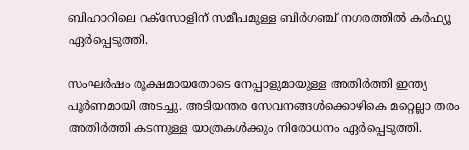ബിഹാറിലെ റക്സോളിന് സമീപമുള്ള ബിർഗഞ്ച് നഗരത്തിൽ കർഫ്യൂ ഏർപ്പെടുത്തി.

സംഘർഷം രൂക്ഷമായതോടെ നേപ്പാളുമായുള്ള അതിർത്തി ഇന്ത്യ പൂർണമായി അടച്ചു. അടിയന്തര സേവനങ്ങൾക്കൊഴികെ മറ്റെല്ലാ തരം അതിർത്തി കടന്നുള്ള യാത്രകൾക്കും നിരോധനം ഏർപ്പെടുത്തി.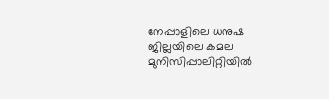നേപ്പാളിലെ ധനുഷ ജില്ലയിലെ കമല മുനിസിപ്പാലിറ്റിയിൽ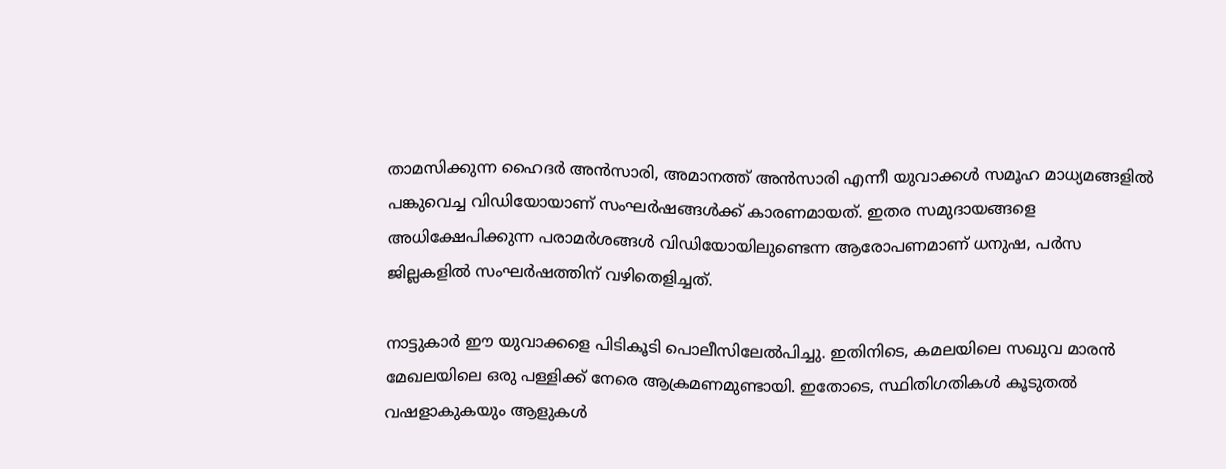താമസിക്കുന്ന ഹൈദർ അൻസാരി, അമാനത്ത് അൻസാരി എന്നീ യുവാക്കൾ സമൂഹ മാധ‍്യമങ്ങളിൽ പങ്കുവെച്ച വിഡിയോയാണ് സംഘർഷങ്ങൾക്ക് കാരണമായത്. ഇതര സമുദായങ്ങളെ അധിക്ഷേപിക്കുന്ന പരാമർശങ്ങൾ വിഡിയോയിലുണ്ടെന്ന ആരോപണമാണ് ധനുഷ, പർസ ജില്ലകളിൽ സംഘർഷത്തിന് വഴിതെളിച്ചത്.

നാട്ടുകാർ ഈ യുവാക്കളെ പിടികൂടി പൊലീസിലേൽപിച്ചു. ഇതിനിടെ, കമലയിലെ സഖുവ മാരൻ മേഖലയിലെ ഒരു പള്ളിക്ക് നേരെ ആക്രമണമുണ്ടായി. ഇതോടെ, സ്ഥിതിഗതികൾ കൂടുതൽ വഷളാകുകയും ആളുകൾ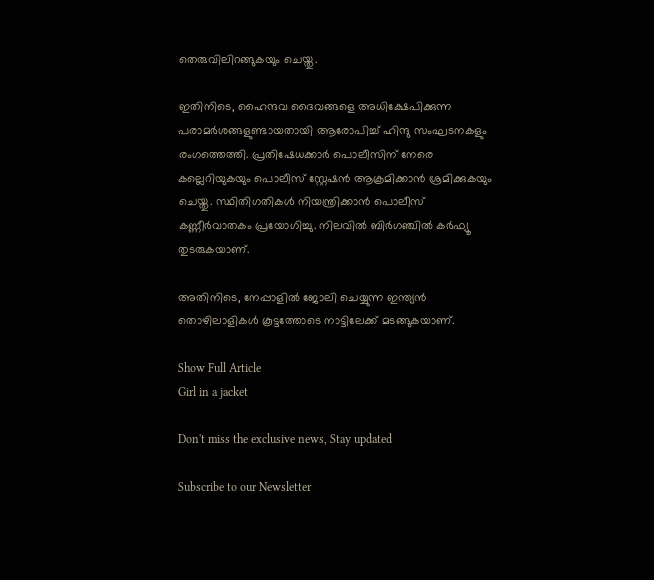തെരുവിലിറങ്ങുകയും ചെയ്തു.

ഇതിനിടെ, ഹൈന്ദവ ദൈവങ്ങളെ അധിക്ഷേപിക്കുന്ന പരാമർശങ്ങളുണ്ടായതായി ആരോപിച്ച് ഹിന്ദു സംഘടനകളും രംഗത്തെത്തി. പ്രതിഷേധക്കാർ പൊലീസിന് നേരെ കല്ലെറിയുകയും പൊലീസ് സ്റ്റേഷൻ ആക്രമിക്കാൻ ശ്രമിക്കുകയും ചെയ്തു. സ്ഥിതിഗതികൾ നിയന്ത്രിക്കാൻ പൊലീസ് കണ്ണീർവാതകം പ്രയോഗിച്ചു. നിലവിൽ ബിർഗഞ്ചിൽ കർഫ്യൂ തുടരുകയാണ്.

അതിനിടെ, നേപ്പാളിൽ ജോലി ചെയ്യുന്ന ഇന്ത്യൻ തൊഴിലാളികൾ കൂട്ടത്തോടെ നാട്ടിലേക്ക് മടങ്ങുകയാണ്.

Show Full Article
Girl in a jacket

Don't miss the exclusive news, Stay updated

Subscribe to our Newsletter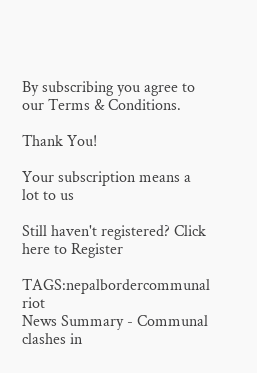By subscribing you agree to our Terms & Conditions.

Thank You!

Your subscription means a lot to us

Still haven't registered? Click here to Register

TAGS:nepalbordercommunal riot
News Summary - Communal clashes in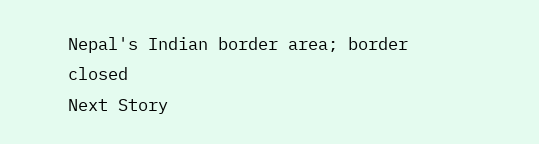Nepal's Indian border area; border closed
Next Story